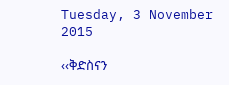Tuesday, 3 November 2015

‹‹ቅድስናን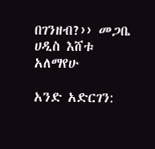በገንዘብ?›› መጋቤ ሀዲስ እሸቱ አለማየሁ

አንድ አድርገን: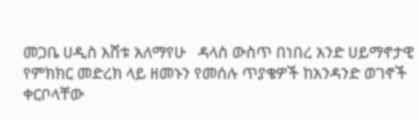መጋቤ ሀዲስ እሸቱ አለማየሁ   ዳላስ ውስጥ በነበረ አንድ ሀይማኖታዊ የምክክር መድረክ ላይ ዘመኑን የመሰሉ ጥያቄዎች ከአንዳንድ ወገኖች ቀርቦላቸው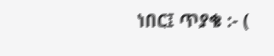ነበር፤ ጥያቄ :- (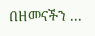በዘመናችን ...